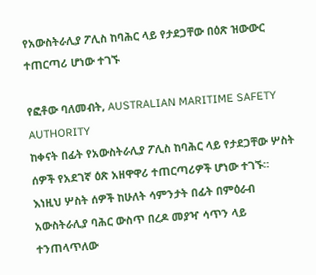የአውስትራሊያ ፖሊስ ከባሕር ላይ የታደጋቸው በዕጽ ዝውውር ተጠርጣሪ ሆነው ተገኙ

የፎቶው ባለመብት, AUSTRALIAN MARITIME SAFETY AUTHORITY
ከቀናት በፊት የአውስትራሊያ ፖሊስ ከባሕር ላይ የታደጋቸው ሦስት ሰዎች የአደገኛ ዕጽ አዘዋዋሪ ተጠርጣሪዎች ሆነው ተገኙ።
እነዚህ ሦስት ሰዎች ከሁለት ሳምንታት በፊት በምዕራብ አውስትራሊያ ባሕር ውስጥ በረዶ መያዣ ሳጥን ላይ ተንጠላጥለው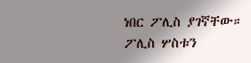ነበር ፖሊስ ያገኛቸው።
ፖሊስ ሦስቱን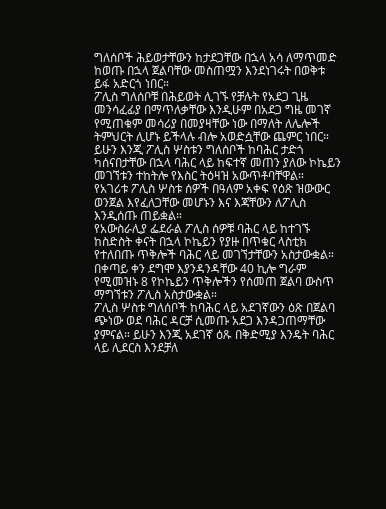ግለሰቦች ሕይወታቸውን ከታደጋቸው በኋላ አሳ ለማጥመድ ከወጡ በኋላ ጀልባቸው መስጠሟን እንደነገሩት በወቅቱ ይፋ አድርጎ ነበር።
ፖሊስ ግለሰቦቹ በሕይወት ሊገኙ የቻሉት የአደጋ ጊዜ መንሳፈፊያ በማጥለቃቸው እንዲሁም በአደጋ ግዜ መገኛ የሚጠቁም መሳሪያ በመያዛቸው ነው በማለት ለሌሎች ትምህርት ሊሆኑ ይችላሉ ብሎ አወድሷቸው ጨምር ነበር።
ይሁን እንጂ ፖሊስ ሦስቱን ግለሰቦች ከባሕር ታድጎ ካሰናበታቸው በኋላ ባሕር ላይ ከፍተኛ መጠን ያለው ኮኬይን መገኘቱን ተከትሎ የእስር ትዕዛዝ አውጥቶባቸዋል።
የአገሪቱ ፖሊስ ሦስቱ ሰዎች በዓለም አቀፍ የዕጽ ዝውውር ወንጀል እየፈለጋቸው መሆኑን እና እጃቸውን ለፖሊስ እንዲሰጡ ጠይቋል።
የአውስራሊያ ፌደራል ፖሊስ ሰዎቹ ባሕር ላይ ከተገኙ ከስድስት ቀናት በኋላ ኮኬይን የያዙ በጥቁር ላስቲክ የተለበጡ ጥቅሎች ባሕር ላይ መገኘታቸውን አስታውቋል።
በቀጣይ ቀን ደግሞ እያንዳንዳቸው 40 ኪሎ ግራም የሚመዝኑ 8 የኮኬይን ጥቅሎችን የሰመጠ ጀልባ ውስጥ ማግኘቱን ፖሊስ አስታውቋል።
ፖሊስ ሦስቱ ግለሰቦች ከባሕር ላይ አደገኛውን ዕጽ በጀልባ ጭነው ወደ ባሕር ዳርቻ ሲመጡ አደጋ እንዳጋጠማቸው ያምናል። ይሁን እንጂ አደገኛ ዕጹ በቅድሚያ እንዴት ባሕር ላይ ሊደርስ እንደቻለ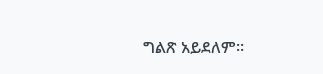ግልጽ አይደለም።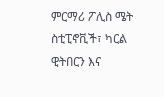ምርማሪ ፖሊስ ሜት ስቲፒኖቪች፣ ካርል ዊትበርን እና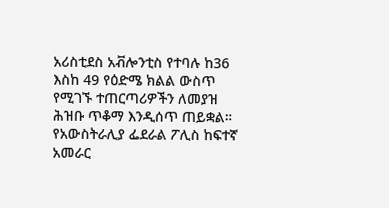አሪስቲደስ አቭሎንቲስ የተባሉ ከ36 እስከ 49 የዕድሜ ክልል ውስጥ የሚገኙ ተጠርጣሪዎችን ለመያዝ ሕዝቡ ጥቆማ እንዲሰጥ ጠይቋል።
የአውስትራሊያ ፌደራል ፖሊስ ከፍተኛ አመራር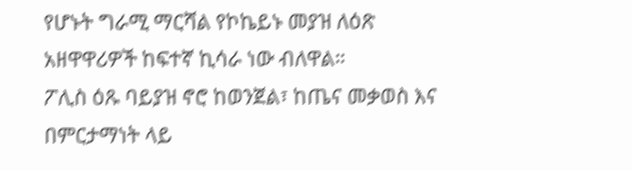የሆኑት ግራሚ ማርሻል የኮኬይኑ መያዝ ለዕጽ አዘዋዋሪዎች ከፍተኛ ኪሳራ ነው ብለዋል።
ፖሊስ ዕጹ ባይያዝ ኖሮ ከወንጀል፣ ከጤና መቃወስ እና በምርታማነት ላይ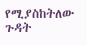የሚያስከትለው ጉዳት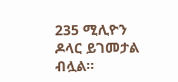235 ሚሊዮን ዶላር ይገመታል ብሏል።